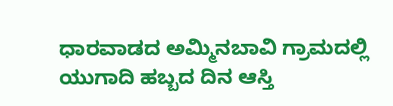ಧಾರವಾಡದ ಅಮ್ಮಿನಬಾವಿ ಗ್ರಾಮದಲ್ಲಿ ಯುಗಾದಿ ಹಬ್ಬದ ದಿನ ಆಸ್ತಿ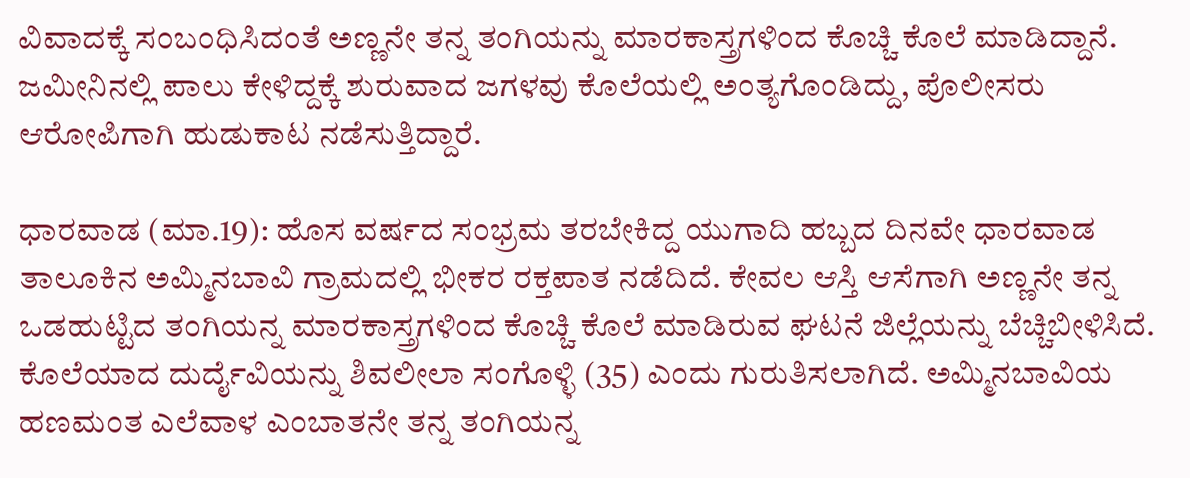ವಿವಾದಕ್ಕೆ ಸಂಬಂಧಿಸಿದಂತೆ ಅಣ್ಣನೇ ತನ್ನ ತಂಗಿಯನ್ನು ಮಾರಕಾಸ್ತ್ರಗಳಿಂದ ಕೊಚ್ಚಿ ಕೊಲೆ ಮಾಡಿದ್ದಾನೆ. ಜಮೀನಿನಲ್ಲಿ ಪಾಲು ಕೇಳಿದ್ದಕ್ಕೆ ಶುರುವಾದ ಜಗಳವು ಕೊಲೆಯಲ್ಲಿ ಅಂತ್ಯಗೊಂಡಿದ್ದು, ಪೊಲೀಸರು ಆರೋಪಿಗಾಗಿ ಹುಡುಕಾಟ ನಡೆಸುತ್ತಿದ್ದಾರೆ.

ಧಾರವಾಡ (ಮಾ.19): ಹೊಸ ವರ್ಷದ ಸಂಭ್ರಮ ತರಬೇಕಿದ್ದ ಯುಗಾದಿ ಹಬ್ಬದ ದಿನವೇ ಧಾರವಾಡ ತಾಲೂಕಿನ ಅಮ್ಮಿನಬಾವಿ ಗ್ರಾಮದಲ್ಲಿ ಭೀಕರ ರಕ್ತಪಾತ ನಡೆದಿದೆ. ಕೇವಲ ಆಸ್ತಿ ಆಸೆಗಾಗಿ ಅಣ್ಣನೇ ತನ್ನ ಒಡಹುಟ್ಟಿದ ತಂಗಿಯನ್ನ ಮಾರಕಾಸ್ತ್ರಗಳಿಂದ ಕೊಚ್ಚಿ ಕೊಲೆ ಮಾಡಿರುವ ಘಟನೆ ಜಿಲ್ಲೆಯನ್ನು ಬೆಚ್ಚಿಬೀಳಿಸಿದೆ. ಕೊಲೆಯಾದ ದುರ್ದೈವಿಯನ್ನು ಶಿವಲೀಲಾ ಸಂಗೊಳ್ಳಿ (35) ಎಂದು ಗುರುತಿಸಲಾಗಿದೆ. ಅಮ್ಮಿನಬಾವಿಯ ಹಣಮಂತ ಎಲೆವಾಳ ಎಂಬಾತನೇ ತನ್ನ ತಂಗಿಯನ್ನ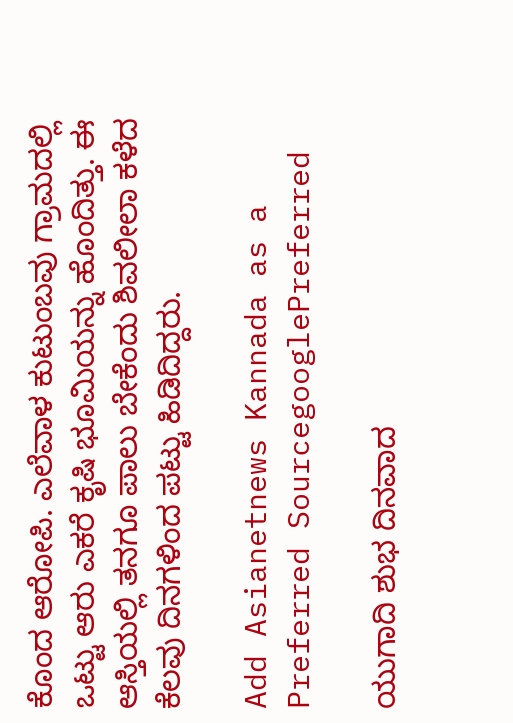ಕೊಂದ ಆರೋಪಿ. ಎಲೆವಾಳ ಕುಟುಂಬವು ಗ್ರಾಮದಲ್ಲಿ ಒಟ್ಟು ಆರು ಎಕರೆ ಕೃಷಿ ಭೂಮಿಯನ್ನು ಹೊಂದಿತ್ತು. ಈ ಆಸ್ತಿಯಲ್ಲಿ ತನಗೂ ಪಾಲು ಬೇಕೆಂದು ಶಿವಲೀಲಾ ಕಳೆದ ಕೆಲವು ದಿನಗಳಿಂದ ಪಟ್ಟು ಹಿಡಿದಿದ್ದರು.

Add Asianetnews Kannada as a Preferred SourcegooglePreferred

ಯುಗಾದಿ ಶುಭ ದಿನವಾದ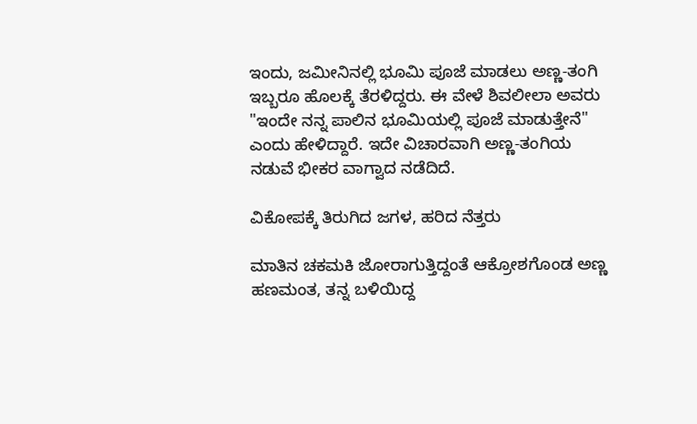ಇಂದು, ಜಮೀನಿನಲ್ಲಿ ಭೂಮಿ ಪೂಜೆ ಮಾಡಲು ಅಣ್ಣ-ತಂಗಿ ಇಬ್ಬರೂ ಹೊಲಕ್ಕೆ ತೆರಳಿದ್ದರು. ಈ ವೇಳೆ ಶಿವಲೀಲಾ ಅವರು "ಇಂದೇ ನನ್ನ ಪಾಲಿನ ಭೂಮಿಯಲ್ಲಿ ಪೂಜೆ ಮಾಡುತ್ತೇನೆ" ಎಂದು ಹೇಳಿದ್ದಾರೆ. ಇದೇ ವಿಚಾರವಾಗಿ ಅಣ್ಣ-ತಂಗಿಯ ನಡುವೆ ಭೀಕರ ವಾಗ್ವಾದ ನಡೆದಿದೆ.

ವಿಕೋಪಕ್ಕೆ ತಿರುಗಿದ ಜಗಳ, ಹರಿದ ನೆತ್ತರು

ಮಾತಿನ ಚಕಮಕಿ ಜೋರಾಗುತ್ತಿದ್ದಂತೆ ಆಕ್ರೋಶಗೊಂಡ ಅಣ್ಣ ಹಣಮಂತ, ತನ್ನ ಬಳಿಯಿದ್ದ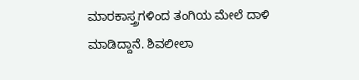ಮಾರಕಾಸ್ತ್ರಗಳಿಂದ ತಂಗಿಯ ಮೇಲೆ ದಾಳಿ ಮಾಡಿದ್ದಾನೆ. ಶಿವಲೀಲಾ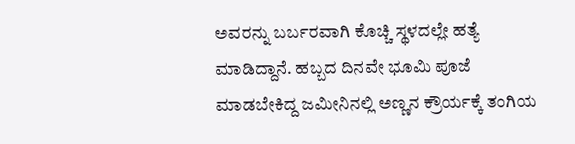ಅವರನ್ನು ಬರ್ಬರವಾಗಿ ಕೊಚ್ಚಿ ಸ್ಥಳದಲ್ಲೇ ಹತ್ಯೆ ಮಾಡಿದ್ದಾನೆ. ಹಬ್ಬದ ದಿನವೇ ಭೂಮಿ ಪೂಜೆ ಮಾಡಬೇಕಿದ್ದ ಜಮೀನಿನಲ್ಲಿ ಅಣ್ಣನ ಕ್ರೌರ್ಯಕ್ಕೆ ತಂಗಿಯ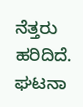ನೆತ್ತರು ಹರಿದಿದೆ. ಘಟನಾ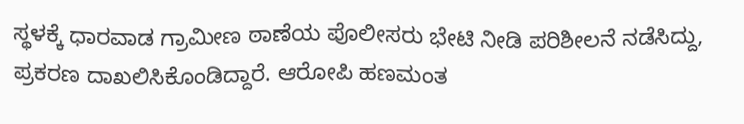ಸ್ಥಳಕ್ಕೆ ಧಾರವಾಡ ಗ್ರಾಮೀಣ ಠಾಣೆಯ ಪೊಲೀಸರು ಭೇಟಿ ನೀಡಿ ಪರಿಶೀಲನೆ ನಡೆಸಿದ್ದು, ಪ್ರಕರಣ ದಾಖಲಿಸಿಕೊಂಡಿದ್ದಾರೆ. ಆರೋಪಿ ಹಣಮಂತ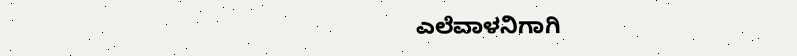ಎಲೆವಾಳನಿಗಾಗಿ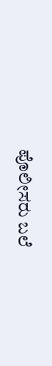ಪೊಲೀಸರು ಬಲೆ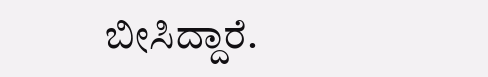ಬೀಸಿದ್ದಾರೆ.